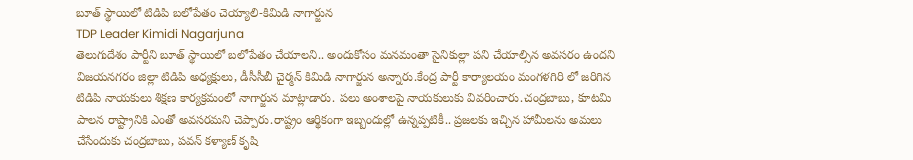బూత్ స్థాయిలో టిడిపి బలోపేతం చెయ్యాలి-కిమిడి నాగార్జున
TDP Leader Kimidi Nagarjuna
తెలుగుదేశం పార్టీని బూత్ స్థాయిలో బలోపేతం చేయాలని.. అందుకోసం మనమంతా సైనికుల్లా పని చేయాల్సిన అవసరం ఉందని విజయనగరం జిల్లా టిడిపి అధ్యక్షులు, డీసీసీబీ చైర్మన్ కిమిడి నాగార్జున అన్నారు.కేంద్ర పార్టీ కార్యాలయం మంగళగిరి లో జరిగిన టిడిపి నాయకులు శిక్షణ కార్యక్రమంలో నాగార్జున మాట్లాడారు. పలు అంశాలపై నాయకులుకు వివరించారు.చంద్రబాబు, కూటమి పాలన రాష్ట్రానికి ఎంతో అవసరమని చెప్పారు.రాష్ట్రం ఆర్థికంగా ఇబ్బందుల్లో ఉన్నప్పటికీ.. ప్రజలకు ఇచ్చిన హామీలను అమలు చేసేందుకు చంద్రబాబు, పవన్ కళ్యాణ్ కృషి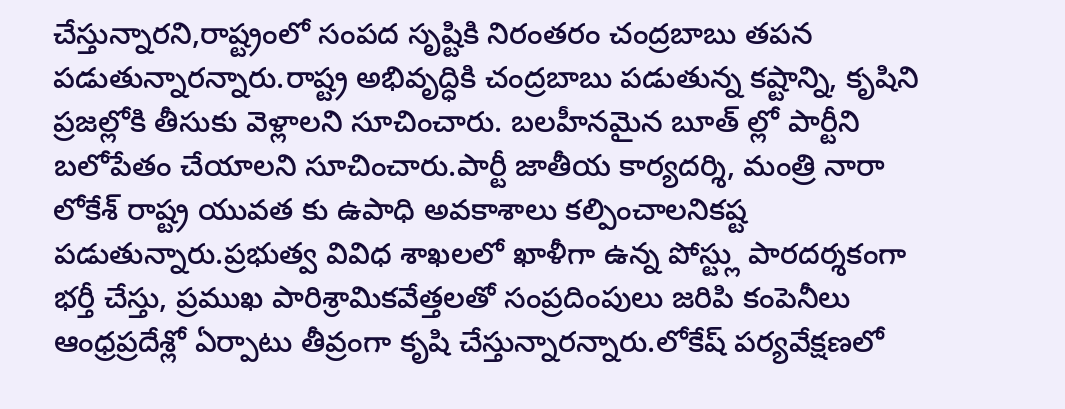చేస్తున్నారని,రాష్ట్రంలో సంపద సృష్టికి నిరంతరం చంద్రబాబు తపన పడుతున్నారన్నారు.రాష్ట్ర అభివృద్ధికి చంద్రబాబు పడుతున్న కష్టాన్ని, కృషిని ప్రజల్లోకి తీసుకు వెళ్లాలని సూచించారు. బలహీనమైన బూత్ ల్లో పార్టీని బలోపేతం చేయాలని సూచించారు.పార్టీ జాతీయ కార్యదర్శి, మంత్రి నారా లోకేశ్ రాష్ట్ర యువత కు ఉపాధి అవకాశాలు కల్పించాలనికష్ట పడుతున్నారు.ప్రభుత్వ వివిధ శాఖలలో ఖాళీగా ఉన్న పోస్ట్లు పారదర్శకంగా భర్తీ చేస్తు, ప్రముఖ పారిశ్రామికవేత్తలతో సంప్రదింపులు జరిపి కంపెనీలు ఆంధ్రప్రదేశ్లో ఏర్పాటు తీవ్రంగా కృషి చేస్తున్నారన్నారు.లోకేష్ పర్యవేక్షణలో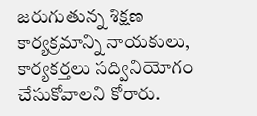జరుగుతున్న శిక్షణ కార్యక్రమాన్ని నాయకులు, కార్యకర్తలు సద్వినియోగం చేసుకోవాలని కోరారు.